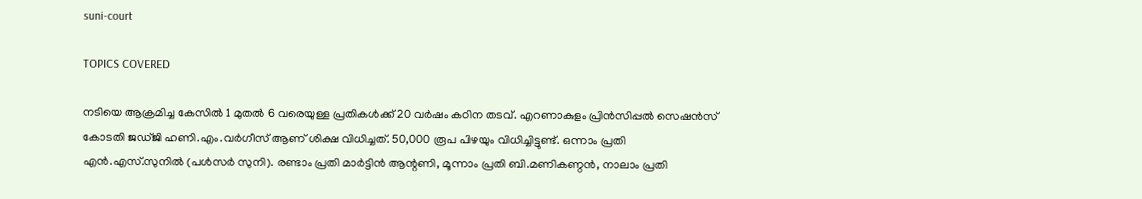suni-court

TOPICS COVERED

നടിയെ ആക്രമിച്ച കേസിൽ 1 മുതൽ 6 വരെയുള്ള പ്രതികൾക്ക് 20 വർഷം കഠിന തടവ്. എറണാകുളം പ്രിൻസിപ്പൽ സെഷൻസ് കോടതി ജഡ്ജി ഹണി.എം.വർഗീസ് ആണ് ശിക്ഷ വിധിച്ചത്. 50,000 രൂപ പിഴയും വിധിച്ചിട്ടുണ്ട്. ഒന്നാം പ്രതി എൻ.എസ്.സുനിൽ (പൾസർ സുനി). രണ്ടാം പ്രതി മാർട്ടിൻ ആന്റണി, മൂന്നാം പ്രതി ബി.മണികണ്ഠൻ, നാലാം പ്രതി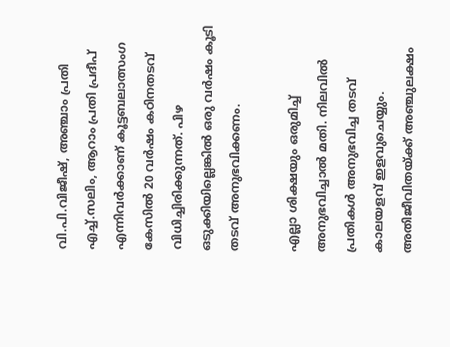വി.പി.വിജീഷ്, അഞ്ചാം പ്രതി എച്ച്.സലിം, ആറാം പ്രതി പ്രദീപ് എന്നിവർക്കാണ് കൂട്ടബലാത്സംഗ കേസിൽ 20 വർഷം കഠിനതടവ് വിധിച്ചിരിക്കുന്നത്. പിഴ ഒടുക്കിയില്ലെങ്കിൽ ഒരു വർഷം കൂടി തടവ് അനുഭവിക്കണം.

എല്ലാ ശിക്ഷയും ഒരുമിച്ച് അനുഭവിച്ചാല്‍ മതി. നിലവില്‍ പ്രതികള്‍ അനുഭവിച്ച തടവ് കാലയളവ് ഇളവുചെയ്യും. അതിജീവിതയ്ക്ക് അഞ്ചുലക്ഷം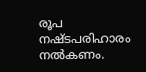രൂപ നഷ്ടപരിഹാരം നല്‍കണം.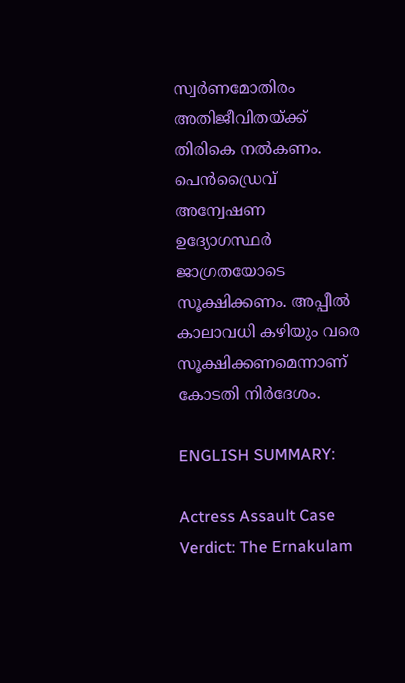സ്വര്‍ണമോതിരം അതിജീവിതയ്ക്ക് തിരികെ നല്‍കണം. പെന്‍ഡ്രൈവ് അന്വേഷണ ഉദ്യോഗസ്ഥര്‍ ജാഗ്രതയോടെ സൂക്ഷിക്കണം. അപ്പീല്‍ കാലാവധി കഴിയും വരെ സൂക്ഷിക്കണമെന്നാണ് കോടതി നിര്‍ദേശം.

ENGLISH SUMMARY:

Actress Assault Case Verdict: The Ernakulam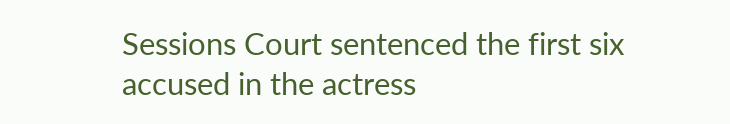Sessions Court sentenced the first six accused in the actress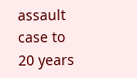assault case to 20 years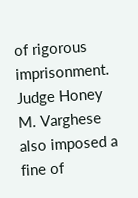of rigorous imprisonment. Judge Honey M. Varghese also imposed a fine of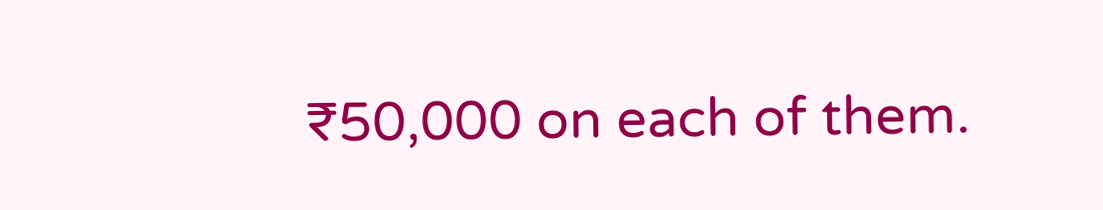₹50,000 on each of them.